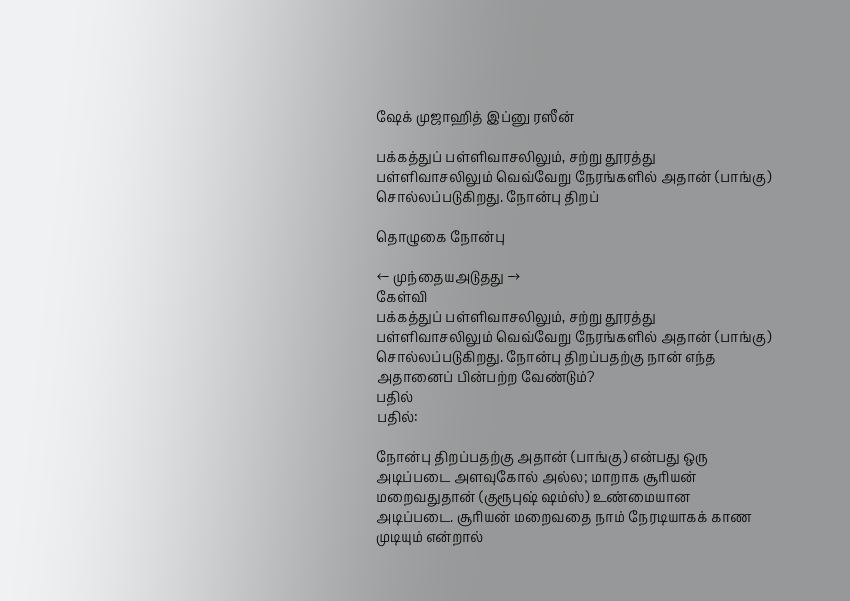ஷேக் முஜாஹித் இப்னு ரஸீன்

பக்கத்துப் பள்ளிவாசலிலும், சற்று தூரத்து பள்ளிவாசலிலும் வெவ்வேறு நேரங்களில் அதான் (பாங்கு) சொல்லப்படுகிறது. நோன்பு திறப்

தொழுகை நோன்பு

← முந்தையஅடுதது →
கேள்வி
பக்கத்துப் பள்ளிவாசலிலும், சற்று தூரத்து பள்ளிவாசலிலும் வெவ்வேறு நேரங்களில் அதான் (பாங்கு) சொல்லப்படுகிறது. நோன்பு திறப்பதற்கு நான் எந்த அதானைப் பின்பற்ற வேண்டும்?
பதில்
பதில்:

நோன்பு திறப்பதற்கு அதான் (பாங்கு) என்பது ஒரு அடிப்படை அளவுகோல் அல்ல; மாறாக சூரியன் மறைவதுதான் (குரூபுஷ் ஷம்ஸ்) உண்மையான அடிப்படை. சூரியன் மறைவதை நாம் நேரடியாகக் காண முடியும் என்றால்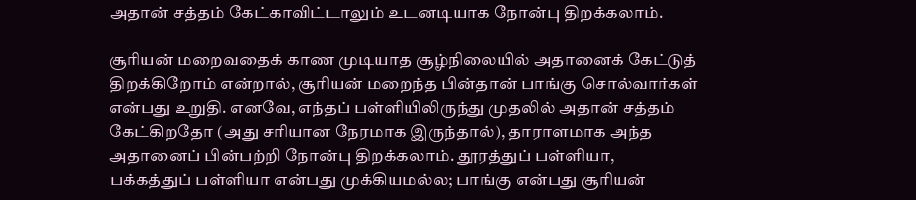அதான் சத்தம் கேட்காவிட்டாலும் உடனடியாக நோன்பு திறக்கலாம்.

சூரியன் மறைவதைக் காண முடியாத சூழ்நிலையில் அதானைக் கேட்டுத் திறக்கிறோம் என்றால், சூரியன் மறைந்த பின்தான் பாங்கு சொல்வார்கள் என்பது உறுதி. எனவே, எந்தப் பள்ளியிலிருந்து முதலில் அதான் சத்தம் கேட்கிறதோ (அது சரியான நேரமாக இருந்தால்), தாராளமாக அந்த அதானைப் பின்பற்றி நோன்பு திறக்கலாம். தூரத்துப் பள்ளியா, பக்கத்துப் பள்ளியா என்பது முக்கியமல்ல; பாங்கு என்பது சூரியன்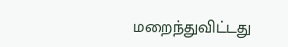மறைந்துவிட்டது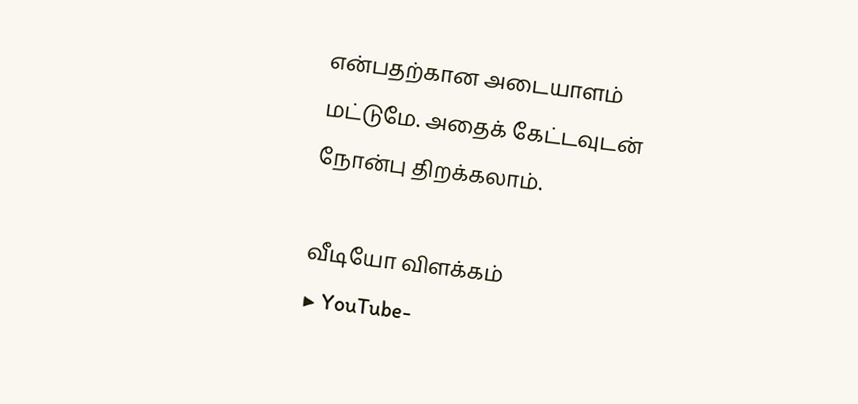என்பதற்கான அடையாளம் மட்டுமே. அதைக் கேட்டவுடன் நோன்பு திறக்கலாம்.

வீடியோ விளக்கம்
▶ YouTube-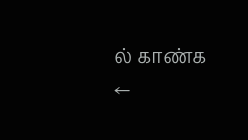ல் காண்க
←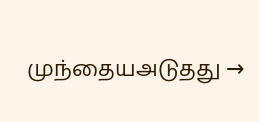முந்தையஅடுதது →